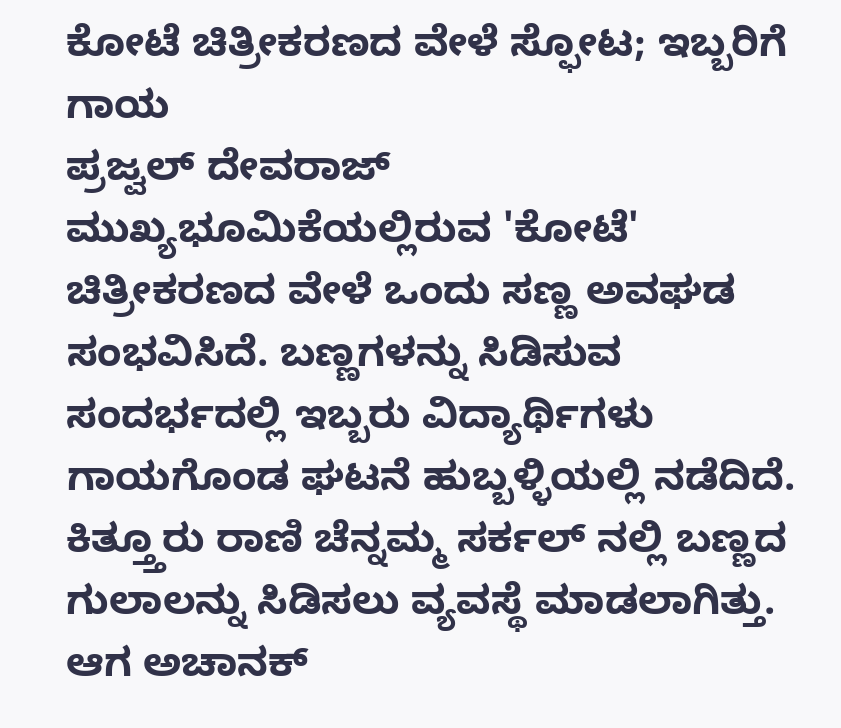ಕೋಟೆ ಚಿತ್ರೀಕರಣದ ವೇಳೆ ಸ್ಫೋಟ; ಇಬ್ಬರಿಗೆ ಗಾಯ
ಪ್ರಜ್ವಲ್ ದೇವರಾಜ್ ಮುಖ್ಯಭೂಮಿಕೆಯಲ್ಲಿರುವ 'ಕೋಟೆ' ಚಿತ್ರೀಕರಣದ ವೇಳೆ ಒಂದು ಸಣ್ಣ ಅವಘಡ ಸಂಭವಿಸಿದೆ. ಬಣ್ಣಗಳನ್ನು ಸಿಡಿಸುವ ಸಂದರ್ಭದಲ್ಲಿ ಇಬ್ಬರು ವಿದ್ಯಾರ್ಥಿಗಳು ಗಾಯಗೊಂಡ ಘಟನೆ ಹುಬ್ಬಳ್ಳಿಯಲ್ಲಿ ನಡೆದಿದೆ.
ಕಿತ್ತ್ತೂರು ರಾಣಿ ಚೆನ್ನಮ್ಮ ಸರ್ಕಲ್ ನಲ್ಲಿ ಬಣ್ಣದ ಗುಲಾಲನ್ನು ಸಿಡಿಸಲು ವ್ಯವಸ್ಥೆ ಮಾಡಲಾಗಿತ್ತು. ಆಗ ಅಚಾನಕ್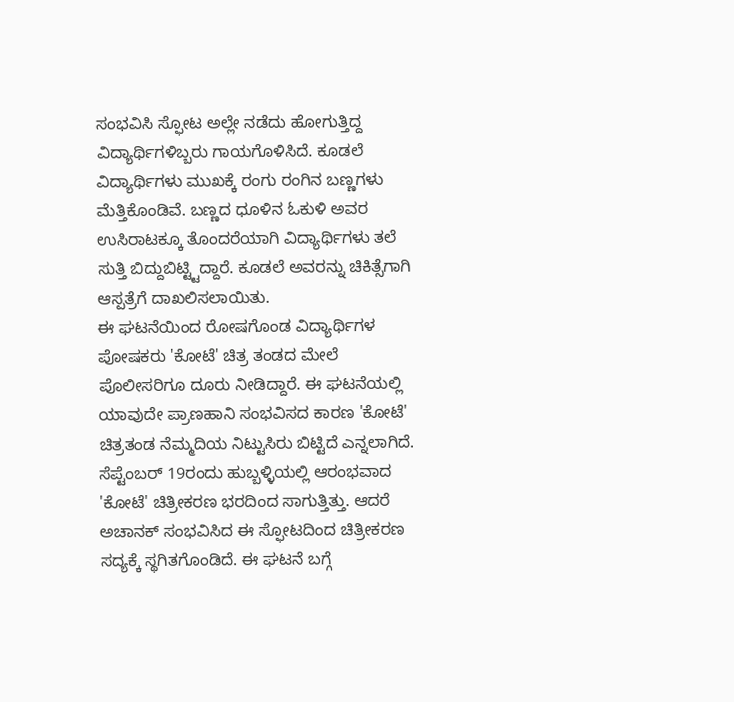ಸಂಭವಿಸಿ ಸ್ಫೋಟ ಅಲ್ಲೇ ನಡೆದು ಹೋಗುತ್ತಿದ್ದ ವಿದ್ಯಾರ್ಥಿಗಳಿಬ್ಬರು ಗಾಯಗೊಳಿಸಿದೆ. ಕೂಡಲೆ ವಿದ್ಯಾರ್ಥಿಗಳು ಮುಖಕ್ಕೆ ರಂಗು ರಂಗಿನ ಬಣ್ಣಗಳು ಮೆತ್ತಿಕೊಂಡಿವೆ. ಬಣ್ಣದ ಧೂಳಿನ ಓಕುಳಿ ಅವರ ಉಸಿರಾಟಕ್ಕೂ ತೊಂದರೆಯಾಗಿ ವಿದ್ಯಾರ್ಥಿಗಳು ತಲೆ ಸುತ್ತಿ ಬಿದ್ದುಬಿಟ್ಟ್ಟಿದ್ದಾರೆ. ಕೂಡಲೆ ಅವರನ್ನು ಚಿಕಿತ್ಸೆಗಾಗಿ ಆಸ್ಪತ್ರೆಗೆ ದಾಖಲಿಸಲಾಯಿತು.
ಈ ಘಟನೆಯಿಂದ ರೋಷಗೊಂಡ ವಿದ್ಯಾರ್ಥಿಗಳ ಪೋಷಕರು 'ಕೋಟೆ' ಚಿತ್ರ ತಂಡದ ಮೇಲೆ ಪೊಲೀಸರಿಗೂ ದೂರು ನೀಡಿದ್ದಾರೆ. ಈ ಘಟನೆಯಲ್ಲಿ ಯಾವುದೇ ಪ್ರಾಣಹಾನಿ ಸಂಭವಿಸದ ಕಾರಣ 'ಕೋಟೆ' ಚಿತ್ರತಂಡ ನೆಮ್ಮದಿಯ ನಿಟ್ಟುಸಿರು ಬಿಟ್ಟಿದೆ ಎನ್ನಲಾಗಿದೆ.
ಸೆಪ್ಟೆಂಬರ್ 19ರಂದು ಹುಬ್ಬಳ್ಳಿಯಲ್ಲಿ ಆರಂಭವಾದ 'ಕೋಟೆ' ಚಿತ್ರೀಕರಣ ಭರದಿಂದ ಸಾಗುತ್ತಿತ್ತು. ಆದರೆ ಅಚಾನಕ್ ಸಂಭವಿಸಿದ ಈ ಸ್ಫೋಟದಿಂದ ಚಿತ್ರೀಕರಣ ಸದ್ಯಕ್ಕೆ ಸ್ಥಗಿತಗೊಂಡಿದೆ. ಈ ಘಟನೆ ಬಗ್ಗೆ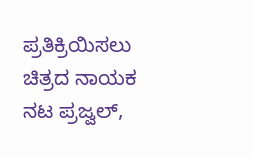ಪ್ರತಿಕ್ರಿಯಿಸಲು ಚಿತ್ರದ ನಾಯಕ ನಟ ಪ್ರಜ್ವಲ್,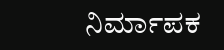ನಿರ್ಮಾಪಕ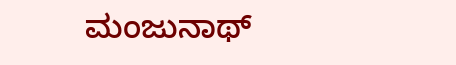ಮಂಜುನಾಥ್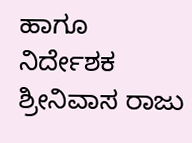ಹಾಗೂ ನಿರ್ದೇಶಕ ಶ್ರೀನಿವಾಸ ರಾಜು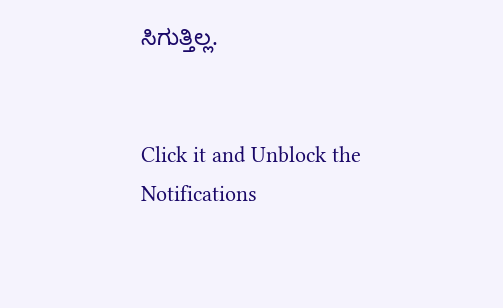ಸಿಗುತ್ತಿಲ್ಲ.


Click it and Unblock the Notifications